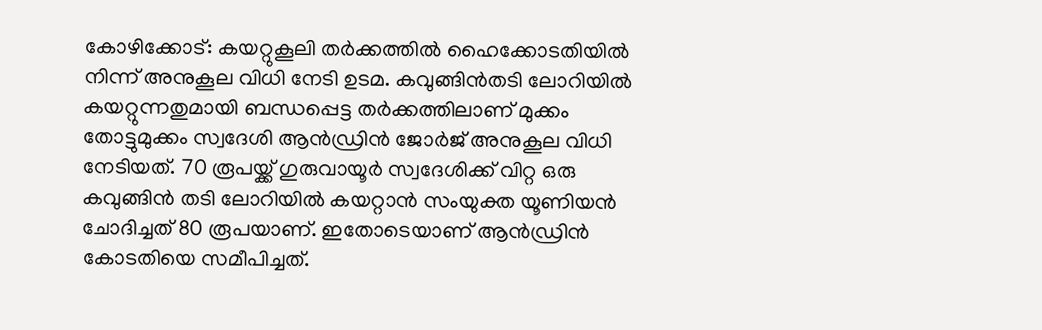കോഴിക്കോട്: കയറ്റുകൂലി തർക്കത്തിൽ ഹൈക്കോടതിയിൽ നിന്ന് അനുകൂല വിധി നേടി ഉടമ. കവുങ്ങിൻതടി ലോറിയിൽ കയറ്റുന്നതുമായി ബന്ധപ്പെട്ട തർക്കത്തിലാണ് മുക്കം തോട്ടുമുക്കം സ്വദേശി ആൻഡ്രിൻ ജോർജ് അനുകൂല വിധി നേടിയത്. 70 രൂപയ്ക്ക് ഗുരുവായൂർ സ്വദേശിക്ക് വിറ്റ ഒരു കവുങ്ങിൻ തടി ലോറിയിൽ കയറ്റാൻ സംയുക്ത യൂണിയൻ ചോദിച്ചത് 80 രൂപയാണ്. ഇതോടെയാണ് ആൻഡ്രിൻ കോടതിയെ സമീപിച്ചത്.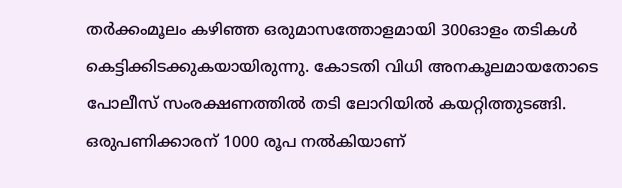തർക്കംമൂലം കഴിഞ്ഞ ഒരുമാസത്തോളമായി 300ഓളം തടികൾ കെട്ടിക്കിടക്കുകയായിരുന്നു. കോടതി വിധി അനകൂലമായതോടെ പോലീസ് സംരക്ഷണത്തിൽ തടി ലോറിയിൽ കയറ്റിത്തുടങ്ങി. ഒരുപണിക്കാരന് 1000 രൂപ നൽകിയാണ്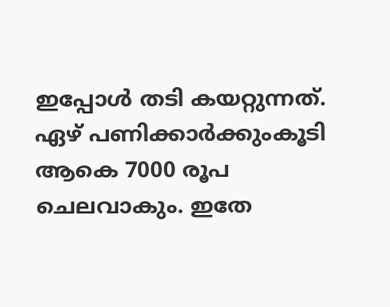ഇപ്പോൾ തടി കയറ്റുന്നത്. ഏഴ് പണിക്കാർക്കുംകൂടി ആകെ 7000 രൂപ ചെലവാകും. ഇതേ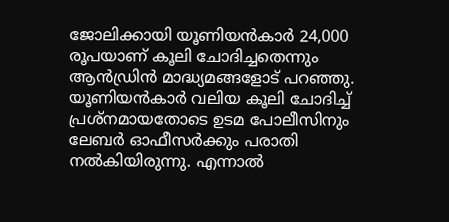ജോലിക്കായി യൂണിയൻകാർ 24,000 രൂപയാണ് കൂലി ചോദിച്ചതെന്നും ആൻഡ്രിൻ മാദ്ധ്യമങ്ങളോട് പറഞ്ഞു.
യൂണിയൻകാർ വലിയ കൂലി ചോദിച്ച് പ്രശ്നമായതോടെ ഉടമ പോലീസിനും ലേബർ ഓഫീസർക്കും പരാതി നൽകിയിരുന്നു. എന്നാൽ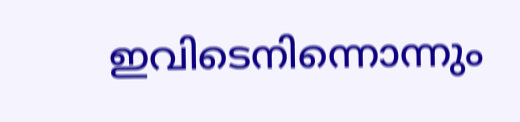ഇവിടെനിന്നൊന്നും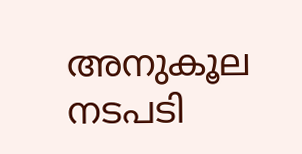അനുകൂല നടപടി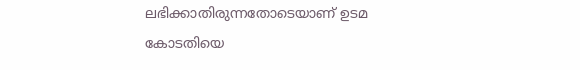ലഭിക്കാതിരുന്നതോടെയാണ് ഉടമ കോടതിയെ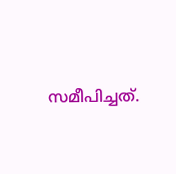സമീപിച്ചത്.